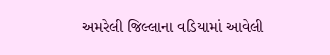અમરેલી જિલ્લાના વડિયામાં આવેલી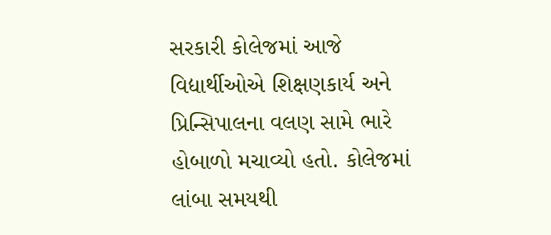સરકારી કોલેજમાં આજે વિદ્યાર્થીઓએ શિક્ષણકાર્ય અને પ્રિન્સિપાલના વલણ સામે ભારે હોબાળો મચાવ્યો હતો. કોલેજમાં લાંબા સમયથી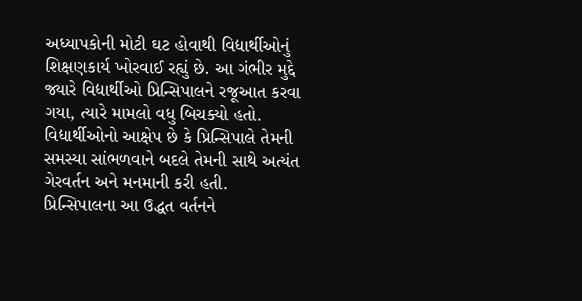અધ્યાપકોની મોટી ઘટ હોવાથી વિદ્યાર્થીઓનું શિક્ષણકાર્ય ખોરવાઈ રહ્યું છે. આ ગંભીર મુદ્દે જ્યારે વિદ્યાર્થીઓ પ્રિન્સિપાલને રજૂઆત કરવા ગયા, ત્યારે મામલો વધુ બિચક્યો હતો. વિદ્યાર્થીઓનો આક્ષેપ છે કે પ્રિન્સિપાલે તેમની સમસ્યા સાંભળવાને બદલે તેમની સાથે અત્યંત ગેરવર્તન અને મનમાની કરી હતી. પ્રિન્સિપાલના આ ઉદ્ધત વર્તનને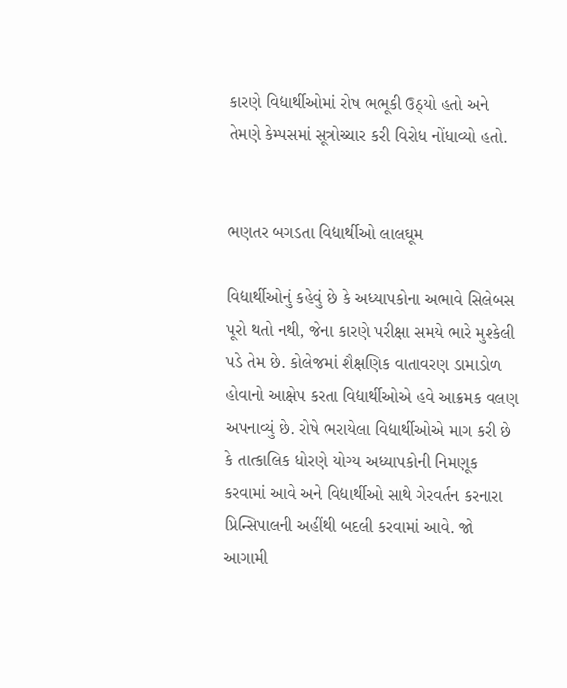કારણે વિદ્યાર્થીઓમાં રોષ ભભૂકી ઉઠ્યો હતો અને તેમણે કેમ્પસમાં સૂત્રોચ્ચાર કરી વિરોધ નોંધાવ્યો હતો.


ભણતર બગડતા વિદ્યાર્થીઓ લાલઘૂમ

વિદ્યાર્થીઓનું કહેવું છે કે અધ્યાપકોના અભાવે સિલેબસ પૂરો થતો નથી, જેના કારણે પરીક્ષા સમયે ભારે મુશ્કેલી પડે તેમ છે. કોલેજમાં શૈક્ષણિક વાતાવરણ ડામાડોળ હોવાનો આક્ષેપ કરતા વિદ્યાર્થીઓએ હવે આક્રમક વલણ અપનાવ્યું છે. રોષે ભરાયેલા વિદ્યાર્થીઓએ માગ કરી છે કે તાત્કાલિક ધોરણે યોગ્ય અધ્યાપકોની નિમણૂક કરવામાં આવે અને વિદ્યાર્થીઓ સાથે ગેરવર્તન કરનારા પ્રિન્સિપાલની અહીંથી બદલી કરવામાં આવે. જો આગામી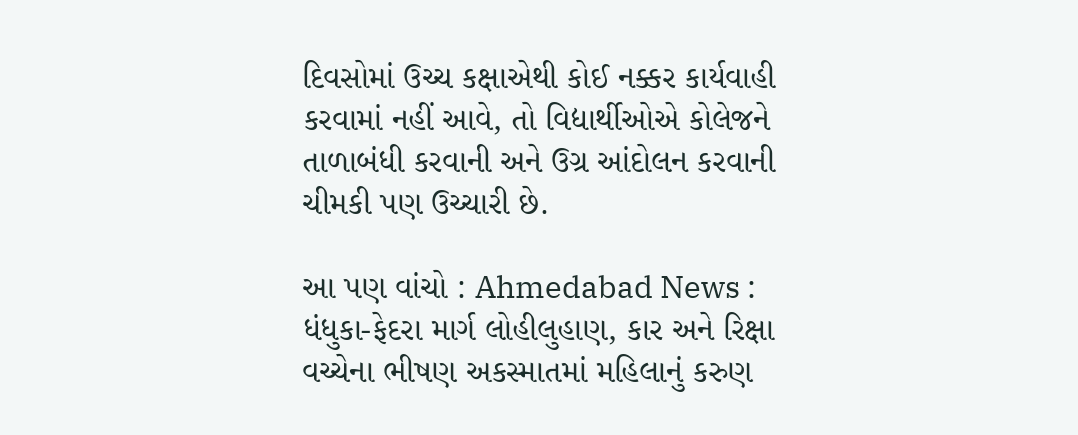દિવસોમાં ઉચ્ચ કક્ષાએથી કોઈ નક્કર કાર્યવાહી કરવામાં નહીં આવે, તો વિદ્યાર્થીઓએ કોલેજને તાળાબંધી કરવાની અને ઉગ્ર આંદોલન કરવાની ચીમકી પણ ઉચ્ચારી છે.

આ પણ વાંચો : Ahmedabad News : ધંધુકા-ફેદરા માર્ગ લોહીલુહાણ, કાર અને રિક્ષા વચ્ચેના ભીષણ અકસ્માતમાં મહિલાનું કરુણ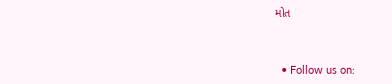મોત



  • Follow us on: